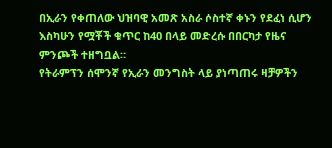በኢራን የቀጠለው ህዝባዊ አመጽ አስራ ሶስተኛ ቀኑን የደፈነ ሲሆን እስካሁን የሟቾች ቁጥር ከ40 በላይ መድረሱ በበርካታ የዜና ምንጮች ተዘግቧል።
የትራምፕን ሰሞንኛ የኢራን መንግስት ላይ ያነጣጠሩ ዛቻዎችን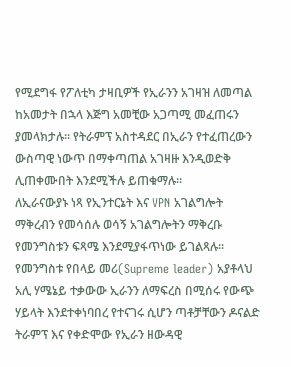የሚደግፋ የፖለቲካ ታዛቢዎች የኢራንን አገዛዝ ለመጣል ከአመታት በኋላ እጅግ አመቺው አጋጣሚ መፈጠሩን ያመላክታሉ። የትራምፕ አስተዳደር በኢራን የተፈጠረውን ውስጣዊ ነውጥ በማቀጣጠል አገዛዙ እንዲወድቅ ሊጠቀሙበት እንደሚችሉ ይጠቁማሉ።
ለኢራናውያኑ ነጻ የኢንተርኔት እና VPN አገልግሎት ማቅረብን የመሳሰሉ ወሳኝ አገልግሎትን ማቅረቡ የመንግስቱን ፍጻሜ እንደሚያፋጥነው ይገልጻሉ።
የመንግስቱ የበላይ መሪ(Supreme leader) አያቶላህ አሊ ሃሜኔይ ተቃውው ኢራንን ለማፍረስ በሚሰሩ የውጭ ሃይላት እንደተቀነባበረ የተናገሩ ሲሆን ጣቶቻቸውን ዶናልድ ትራምፕ እና የቀድሞው የኢራን ዘውዳዊ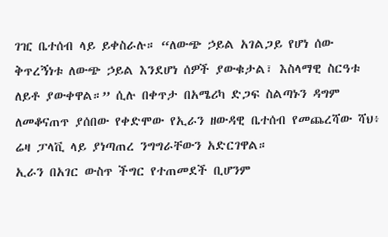ገዢ ቤተሰብ ላይ ይቀስራሉ። “ለውጭ ኃይል አገልጋይ የሆነ ሰው ቅጥረኝነቱ ለውጭ ኃይል እንደሆነ ሰዎች ያውቁታል፣ እስላማዊ ስርዓቱ ለይቶ ያውቀዋል።” ሲሉ በቀጥታ በአሜሪካ ድጋፍ ስልጣኑን ዳግም ለመቆናጠጥ ያሰበው የቀድሞው የኢራን ዘውዳዊ ቤተሰብ የመጨረሻው ሻህ፥ ሬዛ ፓላቪ ላይ ያነጣጠረ ንግግራቸውን አድርገዋል።
ኢራን በአገር ውስጥ ችግር የተጠመደች ቢሆንም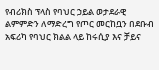የብሪክስ ፕላስ የባህር ኃይል ወታደራዊ ልምምድን ለማድረግ የጦር መርከቧን በደቡብ አፍሪካ የባህር ክልል ላይ ከሩሲያ እና ቻይና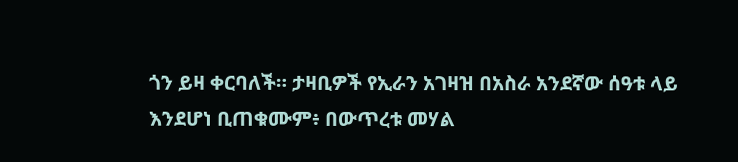ጎን ይዛ ቀርባለች። ታዛቢዎች የኢራን አገዛዝ በአስራ አንደኛው ሰዓቱ ላይ እንደሆነ ቢጠቁሙም፥ በውጥረቱ መሃል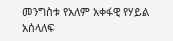መንግስቱ የአለም አቀፋዊ የሃይል አሰላለፍ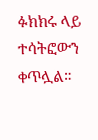ፉክክሩ ላይ ተሳትፎውን ቀጥሏል።